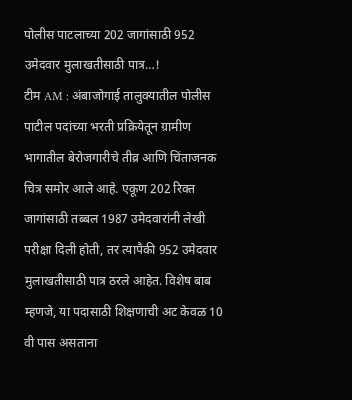पोलीस पाटलाच्या 202 जागांसाठी 952 उमेदवार मुलाखतीसाठी पात्र…!
टीम AM : अंबाजोगाई तालुक्यातील पोलीस पाटील पदांच्या भरती प्रक्रियेतून ग्रामीण भागातील बेरोजगारीचे तीव्र आणि चिंताजनक चित्र समोर आले आहे. एकूण 202 रिक्त जागांसाठी तब्बल 1987 उमेदवारांनी लेखी परीक्षा दिली होती, तर त्यापैकी 952 उमेदवार मुलाखतीसाठी पात्र ठरले आहेत. विशेष बाब म्हणजे, या पदासाठी शिक्षणाची अट केवळ 10 वी पास असताना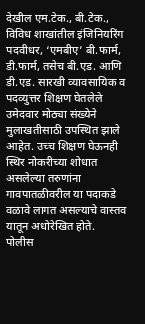देखील एम.टेक., बी.टेक., विविध शाखांतील इंजिनियरिंग पदवीधर, ‘एमबीए’ बी.फार्म, डी.फार्म, तसेच बी.एड. आणि डी.एड. सारखी व्यावसायिक व पदव्युत्तर शिक्षण घेतलेले उमेदवार मोठ्या संख्येने मुलाखतीसाठी उपस्थित झाले आहेत. उच्च शिक्षण घेऊनही स्थिर नोकरीच्या शोधात असलेल्या तरुणांना गावपातळीवरील या पदाकडे वळावे लागत असल्याचे वास्तव यातून अधोरेखित होते.
पोलीस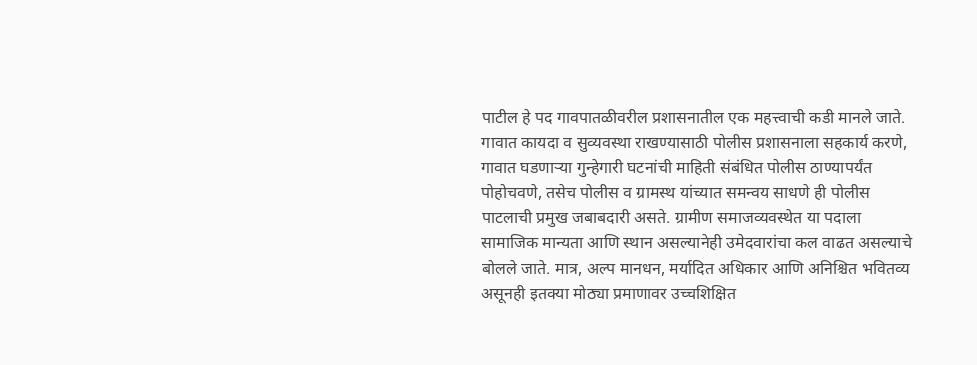पाटील हे पद गावपातळीवरील प्रशासनातील एक महत्त्वाची कडी मानले जाते. गावात कायदा व सुव्यवस्था राखण्यासाठी पोलीस प्रशासनाला सहकार्य करणे, गावात घडणाऱ्या गुन्हेगारी घटनांची माहिती संबंधित पोलीस ठाण्यापर्यंत पोहोचवणे, तसेच पोलीस व ग्रामस्थ यांच्यात समन्वय साधणे ही पोलीस पाटलाची प्रमुख जबाबदारी असते. ग्रामीण समाजव्यवस्थेत या पदाला सामाजिक मान्यता आणि स्थान असल्यानेही उमेदवारांचा कल वाढत असल्याचे बोलले जाते. मात्र, अल्प मानधन, मर्यादित अधिकार आणि अनिश्चित भवितव्य असूनही इतक्या मोठ्या प्रमाणावर उच्चशिक्षित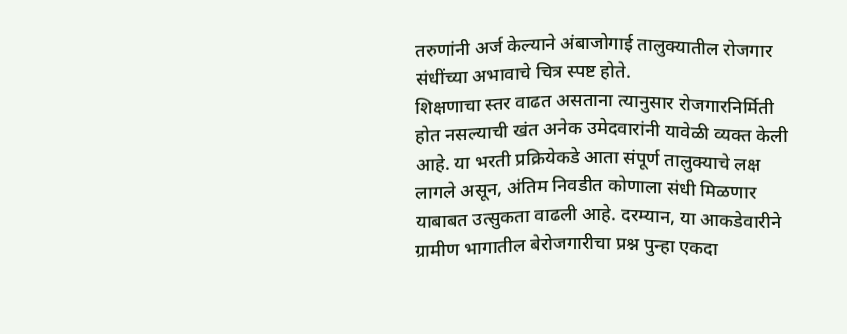तरुणांनी अर्ज केल्याने अंबाजोगाई तालुक्यातील रोजगार संधींच्या अभावाचे चित्र स्पष्ट होते.
शिक्षणाचा स्तर वाढत असताना त्यानुसार रोजगारनिर्मिती होत नसल्याची खंत अनेक उमेदवारांनी यावेळी व्यक्त केली आहे. या भरती प्रक्रियेकडे आता संपूर्ण तालुक्याचे लक्ष लागले असून, अंतिम निवडीत कोणाला संधी मिळणार याबाबत उत्सुकता वाढली आहे. दरम्यान, या आकडेवारीने ग्रामीण भागातील बेरोजगारीचा प्रश्न पुन्हा एकदा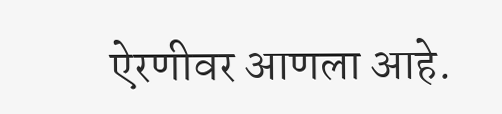ऐरणीवर आणला आहे.